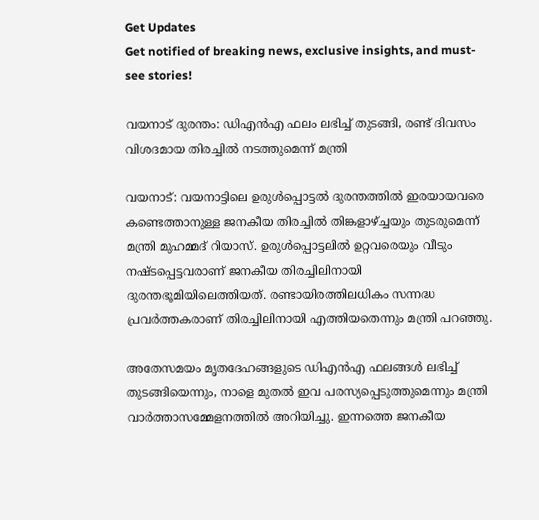Get Updates
Get notified of breaking news, exclusive insights, and must-see stories!

വയനാട് ദുരന്തം: ഡിഎന്‍എ ഫലം ലഭിച്ച് തുടങ്ങി, രണ്ട് ദിവസം വിശദമായ തിരച്ചില്‍ നടത്തുമെന്ന് മന്ത്രി

വയനാട്: വയനാട്ടിലെ ഉരുള്‍പ്പൊട്ടല്‍ ദുരന്തത്തില്‍ ഇരയായവരെ കണ്ടെത്താനുള്ള ജനകീയ തിരച്ചില്‍ തിങ്കളാഴ്ച്ചയും തുടരുമെന്ന് മന്ത്രി മുഹമ്മദ് റിയാസ്. ഉരുള്‍പ്പൊട്ടലില്‍ ഉറ്റവരെയും വീടും നഷ്ടപ്പെട്ടവരാണ് ജനകീയ തിരച്ചിലിനായി ദുരന്തഭൂമിയിലെത്തിയത്. രണ്ടായിരത്തിലധികം സന്നദ്ധ പ്രവര്‍ത്തകരാണ് തിരച്ചിലിനായി എത്തിയതെന്നും മന്ത്രി പറഞ്ഞു.

അതേസമയം മൃതദേഹങ്ങളുടെ ഡിഎന്‍എ ഫലങ്ങള്‍ ലഭിച്ച് തുടങ്ങിയെന്നും, നാളെ മുതല്‍ ഇവ പരസ്യപ്പെടുത്തുമെന്നും മന്ത്രി വാര്‍ത്താസമ്മേളനത്തില്‍ അറിയിച്ചു. ഇന്നത്തെ ജനകീയ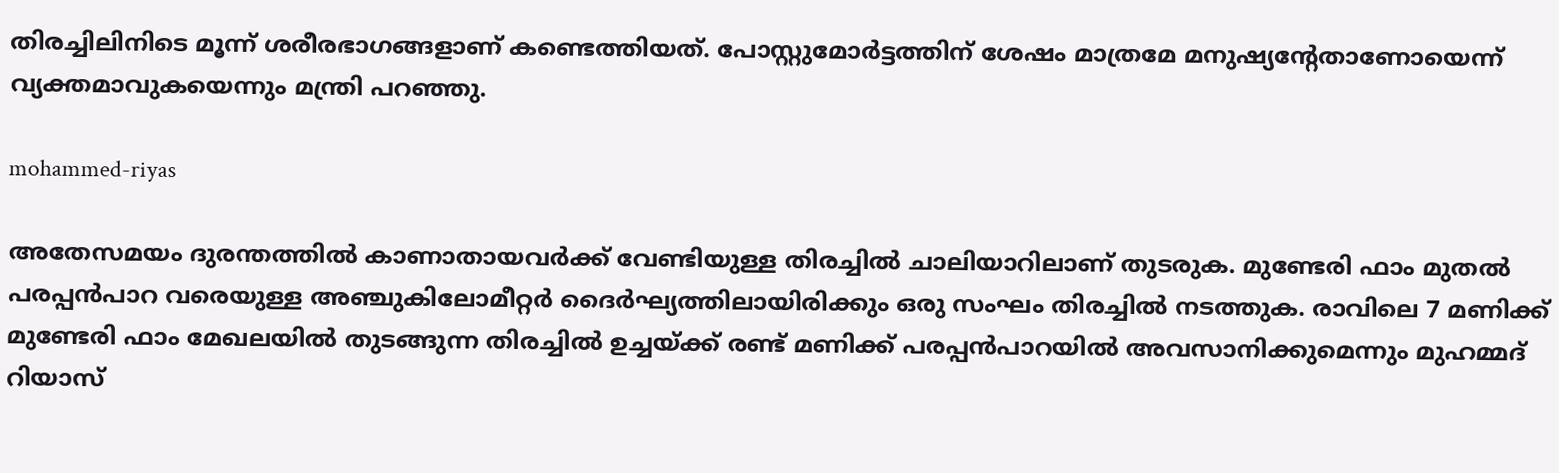തിരച്ചിലിനിടെ മൂന്ന് ശരീരഭാഗങ്ങളാണ് കണ്ടെത്തിയത്. പോസ്റ്റുമോര്‍ട്ടത്തിന് ശേഷം മാത്രമേ മനുഷ്യന്റേതാണോയെന്ന് വ്യക്തമാവുകയെന്നും മന്ത്രി പറഞ്ഞു.

mohammed-riyas

അതേസമയം ദുരന്തത്തില്‍ കാണാതായവര്‍ക്ക് വേണ്ടിയുള്ള തിരച്ചില്‍ ചാലിയാറിലാണ് തുടരുക. മുണ്ടേരി ഫാം മുതല്‍ പരപ്പന്‍പാറ വരെയുള്ള അഞ്ചുകിലോമീറ്റര്‍ ദൈര്‍ഘ്യത്തിലായിരിക്കും ഒരു സംഘം തിരച്ചില്‍ നടത്തുക. രാവിലെ 7 മണിക്ക് മുണ്ടേരി ഫാം മേഖലയില്‍ തുടങ്ങുന്ന തിരച്ചില്‍ ഉച്ചയ്ക്ക് രണ്ട് മണിക്ക് പരപ്പന്‍പാറയില്‍ അവസാനിക്കുമെന്നും മുഹമ്മദ് റിയാസ്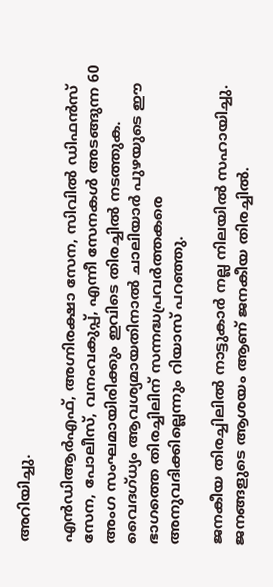അറിയിച്ചു.

എന്‍ഡിആര്‍എഫ്, അഗ്നിരക്ഷാ സേന, സിവില്‍ ഡിഫന്‍സ് സേന, പോലീസ്, വനംവകുപ്പ്, എന്നീ സേനകള്‍ അടങ്ങുന്ന 60 അംഗ സംഘമായിരിക്കും ഇവിടെ തിരച്ചില്‍ നടത്തുക. വൈദഗ്ധ്യം ആവശ്യമായതിനാല്‍ ചാലിയാര്‍ പുഴയുടെ ഈ ഭാഗത്തെ തിരച്ചിലിന് സന്നദ്ധപ്രവര്‍ത്തകരെ അനുവദിക്കില്ലെന്നും റിയാസ് പറഞ്ഞു.

ജനകീയ തിരച്ചിലില്‍ നാട്ടുകാര്‍ നല്ല നിലയില്‍ സഹായിച്ചു. ജനങ്ങളുടെ ആശയം ആണ് ജനകീയ തിരച്ചില്‍.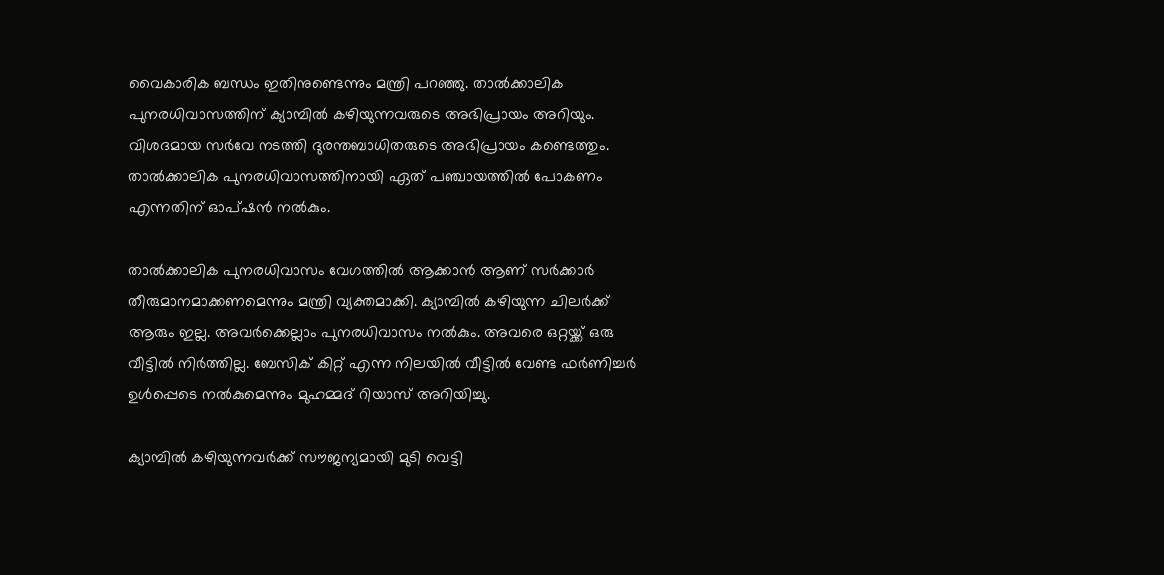വൈകാരിക ബന്ധം ഇതിനുണ്ടെന്നും മന്ത്രി പറഞ്ഞു. താല്‍ക്കാലിക പുനരധിവാസത്തിന് ക്യാമ്പില്‍ കഴിയുന്നവരുടെ അഭിപ്രായം അറിയും. വിശദമായ സര്‍വേ നടത്തി ദുരന്തബാധിതരുടെ അഭിപ്രായം കണ്ടെത്തും. താല്‍ക്കാലിക പുനരധിവാസത്തിനായി ഏത് പഞ്ചായത്തില്‍ പോകണം എന്നതിന് ഓപ്ഷന്‍ നല്‍കും.

താല്‍ക്കാലിക പുനരധിവാസം വേഗത്തില്‍ ആക്കാന്‍ ആണ് സര്‍ക്കാര്‍ തീരുമാനമാക്കണമെന്നും മന്ത്രി വ്യക്തമാക്കി. ക്യാമ്പില്‍ കഴിയുന്ന ചിലര്‍ക്ക് ആരും ഇല്ല. അവര്‍ക്കെല്ലാം പുനരധിവാസം നല്‍കും. അവരെ ഒറ്റയ്ക്ക് ഒരു വീട്ടില്‍ നിര്‍ത്തില്ല. ബേസിക് കിറ്റ് എന്ന നിലയില്‍ വീട്ടില്‍ വേണ്ട ഫര്‍ണിച്ചര്‍ ഉള്‍പ്പെടെ നല്‍കുമെന്നും മുഹമ്മദ് റിയാസ് അറിയിച്ചു.

ക്യാമ്പില്‍ കഴിയുന്നവര്‍ക്ക് സൗജന്യമായി മുടി വെട്ടി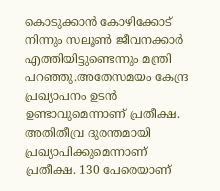കൊടുക്കാന്‍ കോഴിക്കോട് നിന്നും സലൂണ്‍ ജീവനക്കാര്‍ എത്തിയിട്ടുണ്ടെന്നും മന്ത്രി പറഞ്ഞു.അതേസമയം കേന്ദ്ര പ്രഖ്യാപനം ഉടന്‍ ഉണ്ടാവുമെന്നാണ് പ്രതീക്ഷ. അതിതീവ്ര ദുരന്തമായി പ്രഖ്യാപിക്കുമെന്നാണ് പ്രതീക്ഷ. 130 പേരെയാണ്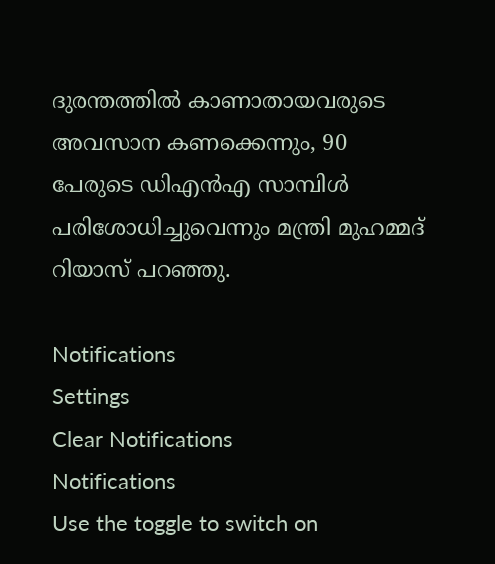ദുരന്തത്തില്‍ കാണാതായവരുടെ അവസാന കണക്കെന്നും, 90 പേരുടെ ഡിഎന്‍എ സാമ്പിള്‍ പരിശോധിച്ചുവെന്നും മന്ത്രി മുഹമ്മദ് റിയാസ് പറഞ്ഞു.

Notifications
Settings
Clear Notifications
Notifications
Use the toggle to switch on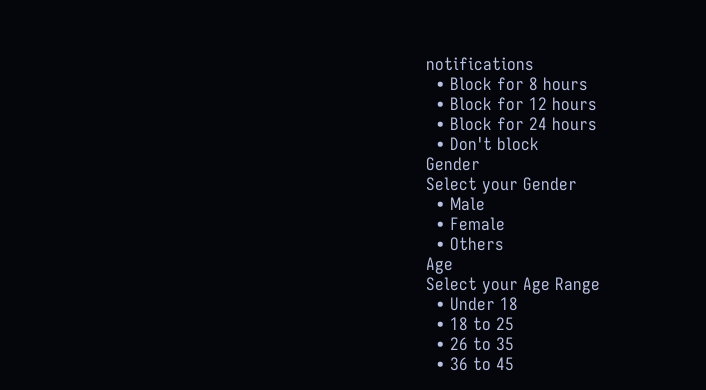notifications
  • Block for 8 hours
  • Block for 12 hours
  • Block for 24 hours
  • Don't block
Gender
Select your Gender
  • Male
  • Female
  • Others
Age
Select your Age Range
  • Under 18
  • 18 to 25
  • 26 to 35
  • 36 to 45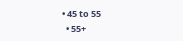• 45 to 55
  • 55+